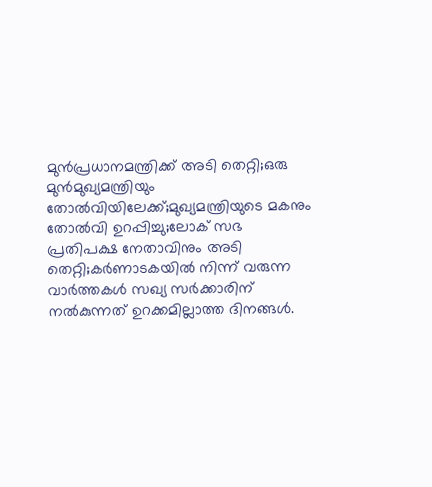മുന്‍പ്രധാനമന്ത്രിക്ക് അടി തെറ്റി;ഒരു മുന്‍മുഖ്യമന്ത്രിയും തോല്‍വിയിലേക്ക്;മുഖ്യമന്ത്രിയുടെ മകനും തോല്‍വി ഉറപ്പിച്ചു;ലോക് സഭ പ്രതിപക്ഷ നേതാവിനും അടി തെറ്റി;കര്‍ണാടകയില്‍ നിന്ന് വരുന്ന വാര്‍ത്തകള്‍ സഖ്യ സര്‍ക്കാരിന് നല്‍കുന്നത് ഉറക്കമില്ലാത്ത ദിനങ്ങള്‍.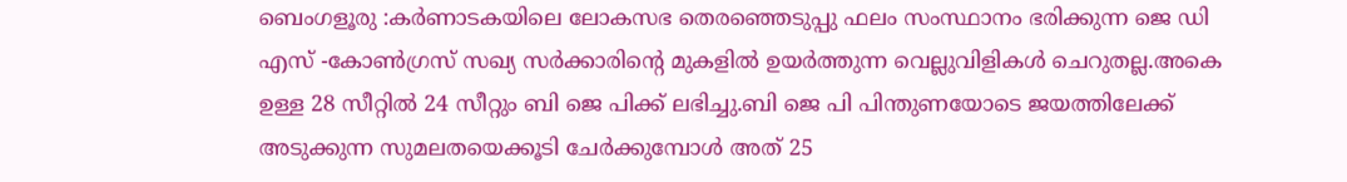ബെംഗളൂരു :കര്‍ണാടകയിലെ ലോകസഭ തെരഞ്ഞെടുപ്പു ഫലം സംസ്ഥാനം ഭരിക്കുന്ന ജെ ഡി എസ് -കോണ്‍ഗ്രസ്‌ സഖ്യ സര്‍ക്കാരിന്റെ മുകളില്‍ ഉയര്‍ത്തുന്ന വെല്ലുവിളികള്‍ ചെറുതല്ല.അകെ ഉള്ള 28 സീറ്റില്‍ 24 സീറ്റും ബി ജെ പിക്ക് ലഭിച്ചു.ബി ജെ പി പിന്തുണയോടെ ജയത്തിലേക്ക് അടുക്കുന്ന സുമലതയെക്കൂടി ചേര്‍ക്കുമ്പോള്‍ അത് 25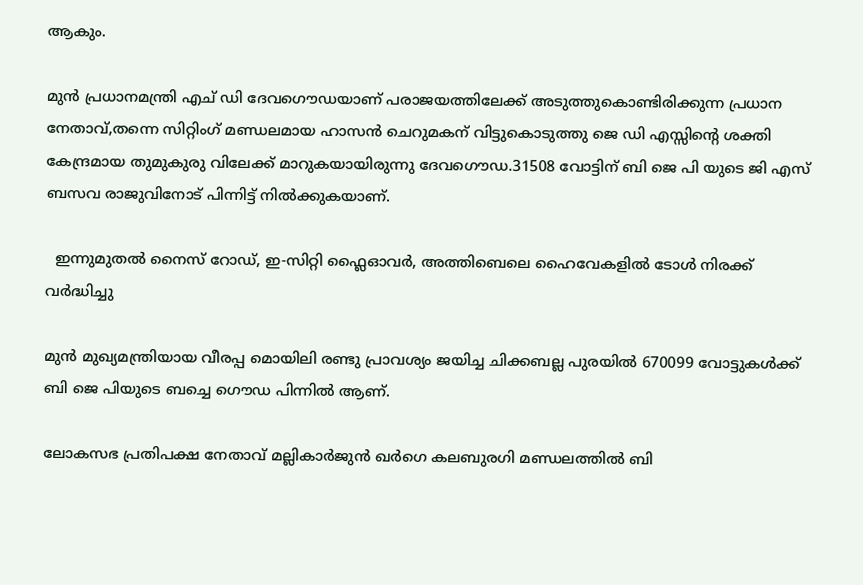ആകും.

മുന്‍ പ്രധാനമന്ത്രി എച് ഡി ദേവഗൌഡയാണ് പരാജയത്തിലേക്ക് അടുത്തുകൊണ്ടിരിക്കുന്ന പ്രധാന നേതാവ്,തന്നെ സിറ്റിംഗ് മണ്ഡലമായ ഹാസന്‍ ചെറുമകന് വിട്ടുകൊടുത്തു ജെ ഡി എസ്സിന്റെ ശക്തി കേന്ദ്രമായ തുമുകുരു വിലേക്ക് മാറുകയായിരുന്നു ദേവഗൌഡ.31508 വോട്ടിന് ബി ജെ പി യുടെ ജി എസ് ബസവ രാജുവിനോട് പിന്നിട്ട് നില്‍ക്കുകയാണ്.

  ഇന്നുമുതൽ നൈസ് റോഡ്, ഇ-സിറ്റി ഫ്ലൈഓവർ, അത്തിബെലെ ഹൈവേകളിൽ ടോൾ നിരക്ക് വർദ്ധിച്ചു

മുന്‍ മുഖ്യമന്ത്രിയായ വീരപ്പ മൊയിലി രണ്ടു പ്രാവശ്യം ജയിച്ച ചിക്കബല്ല പുരയില്‍ 670099 വോട്ടുകള്‍ക്ക് ബി ജെ പിയുടെ ബച്ചെ ഗൌഡ പിന്നില്‍ ആണ്.

ലോകസഭ പ്രതിപക്ഷ നേതാവ് മല്ലികാര്‍ജുന്‍ ഖര്‍ഗെ കലബുരഗി മണ്ഡലത്തില്‍ ബി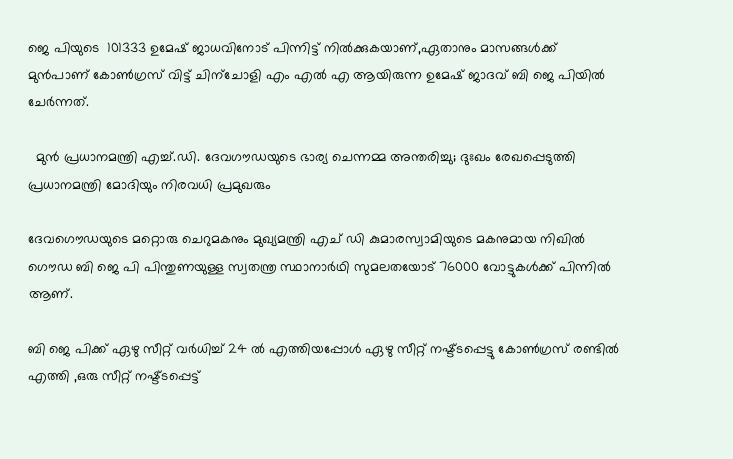ജെ പിയുടെ  101333 ഉമേഷ്‌ ജാധവിനോട് പിന്നിട്ട് നില്‍ക്കുകയാണ്,ഏതാനും മാസങ്ങള്‍ക്ക് മുന്‍പാണ്‌ കോണ്‍ഗ്രസ്‌ വിട്ട് ചിന്ചോളി എം എല്‍ എ ആയിരുന്ന ഉമേഷ്‌ ജാദവ് ബി ജെ പിയില്‍ ചേര്‍ന്നത്‌.

  മുൻ പ്രധാനമന്ത്രി എച്ച്.ഡി. ദേവഗൗഡയുടെ ഭാര്യ ചെന്നമ്മ അന്തരിച്ചു; ദുഃഖം രേഖപ്പെടുത്തി പ്രധാനമന്ത്രി മോദിയും നിരവധി പ്രമുഖരും

ദേവഗൌഡയുടെ മറ്റൊരു ചെറുമകനും മുഖ്യമന്ത്രി എച് ഡി കുമാരസ്വാമിയുടെ മകനുമായ നിഖില്‍ ഗൌഡ ബി ജെ പി പിന്തുണയുള്ള സ്വതന്ത്ര സ്ഥാനാര്‍ഥി സുമലതയോട് 76000 വോട്ടുകള്‍ക്ക് പിന്നില്‍ ആണ്.

ബി ജെ പിക്ക് ഏഴു സീറ്റ് വര്‍ധിച്ച് 24 ല്‍ എത്തിയപ്പോള്‍ ഏഴു സീറ്റ് നഷ്ട്ടപ്പെട്ടു കോണ്‍ഗ്രസ്‌ രണ്ടില്‍ എത്തി ,ഒരു സീറ്റ് നഷ്ട്ടപ്പെട്ട്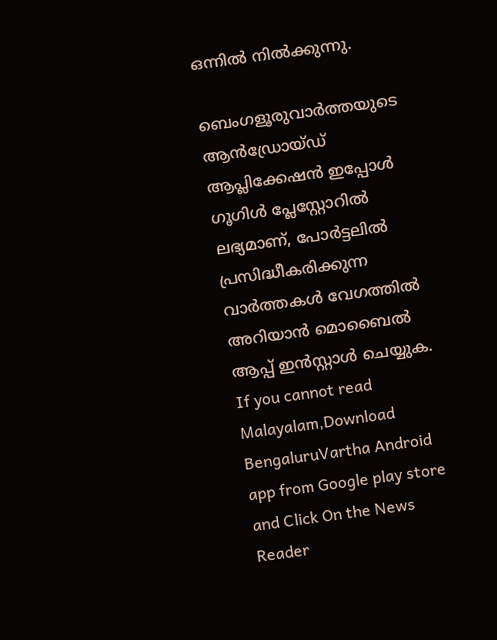ഒന്നില്‍ നില്‍ക്കുന്നു.

ബെംഗളൂരുവാർത്തയുടെ ആൻഡ്രോയ്ഡ് ആപ്ലിക്കേഷൻ ഇപ്പോൾ ഗൂഗിൾ പ്ലേസ്റ്റോറിൽ ലഭ്യമാണ്, പോർട്ടലിൽ പ്രസിദ്ധീകരിക്കുന്ന വാർത്തകൾ വേഗത്തിൽ അറിയാൻ മൊബൈൽ ആപ്പ് ഇൻസ്റ്റാൾ ചെയ്യുക. If you cannot read Malayalam,Download BengaluruVartha Android app from Google play store and Click On the News Reader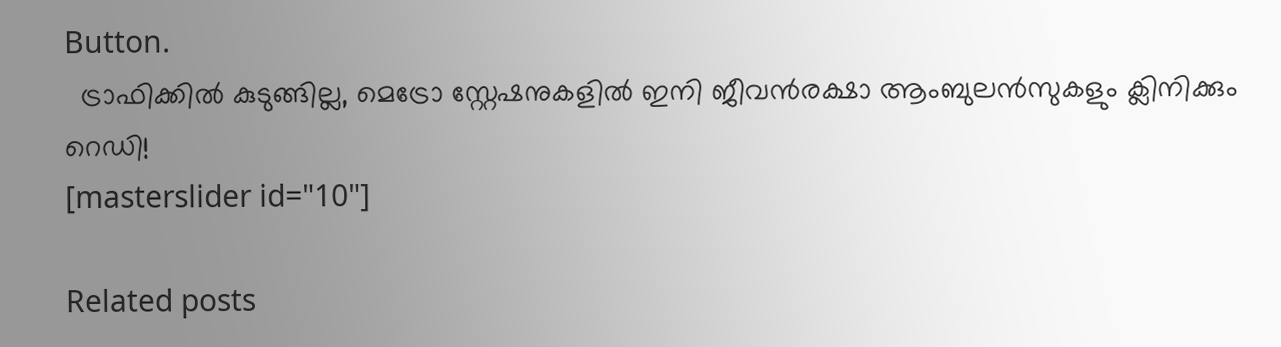Button.
  ട്രാഫിക്കിൽ കുടുങ്ങില്ല, മെട്രോ സ്റ്റേഷനുകളിൽ ഇനി ജീവൻരക്ഷാ ആംബുലൻസുകളും ക്ലിനിക്കും റെഡി!
[masterslider id="10"]

Related posts